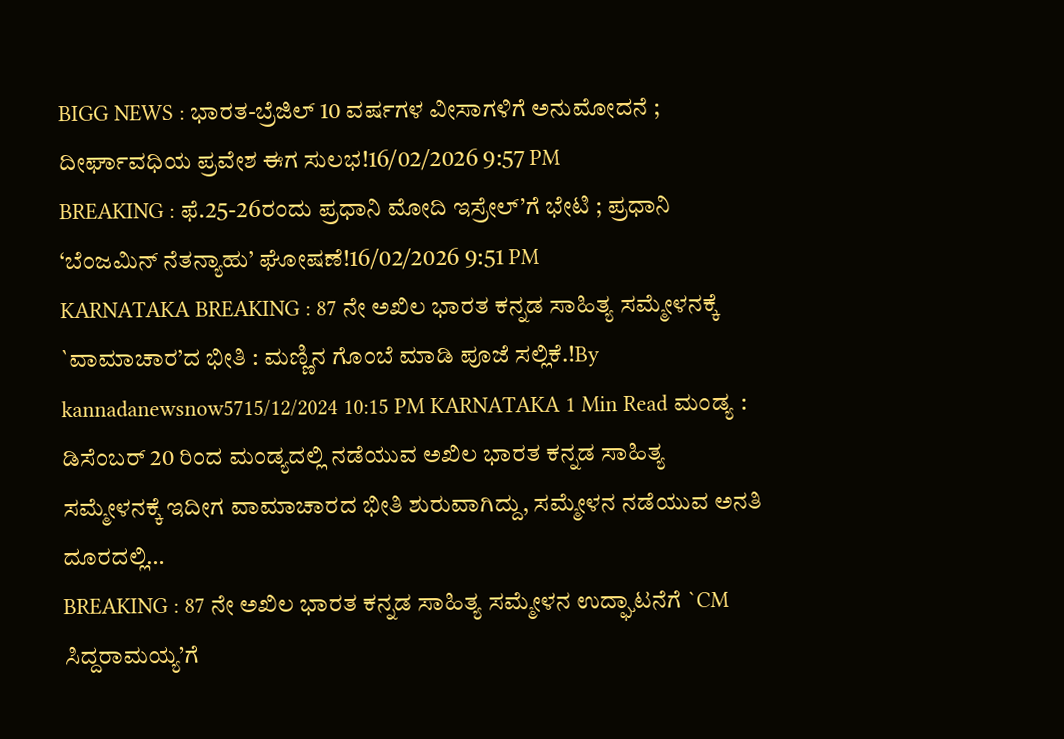BIGG NEWS : ಭಾರತ-ಬ್ರೆಜಿಲ್ 10 ವರ್ಷಗಳ ವೀಸಾಗಳಿಗೆ ಅನುಮೋದನೆ ; ದೀರ್ಘಾವಧಿಯ ಪ್ರವೇಶ ಈಗ ಸುಲಭ!16/02/2026 9:57 PM
BREAKING : ಫೆ.25-26ರಂದು ಪ್ರಧಾನಿ ಮೋದಿ ಇಸ್ರೇಲ್’ಗೆ ಭೇಟಿ ; ಪ್ರಧಾನಿ ‘ಬೆಂಜಮಿನ್ ನೆತನ್ಯಾಹು’ ಘೋಷಣೆ!16/02/2026 9:51 PM
KARNATAKA BREAKING : 87 ನೇ ಅಖಿಲ ಭಾರತ ಕನ್ನಡ ಸಾಹಿತ್ಯ ಸಮ್ಮೇಳನಕ್ಕೆ `ವಾಮಾಚಾರ’ದ ಭೀತಿ : ಮಣ್ಣಿನ ಗೊಂಬೆ ಮಾಡಿ ಪೂಜೆ ಸಲ್ಲಿಕೆ.!By kannadanewsnow5715/12/2024 10:15 PM KARNATAKA 1 Min Read ಮಂಡ್ಯ : ಡಿಸೆಂಬರ್ 20 ರಿಂದ ಮಂಡ್ಯದಲ್ಲಿ ನಡೆಯುವ ಅಖಿಲ ಭಾರತ ಕನ್ನಡ ಸಾಹಿತ್ಯ ಸಮ್ಮೇಳನಕ್ಕೆ ಇದೀಗ ವಾಮಾಚಾರದ ಭೀತಿ ಶುರುವಾಗಿದ್ದು, ಸಮ್ಮೇಳನ ನಡೆಯುವ ಅನತಿ ದೂರದಲ್ಲಿ…
BREAKING : 87 ನೇ ಅಖಿಲ ಭಾರತ ಕನ್ನಡ ಸಾಹಿತ್ಯ ಸಮ್ಮೇಳನ ಉದ್ಘಾಟನೆಗೆ `CM ಸಿದ್ದರಾಮಯ್ಯ’ಗೆ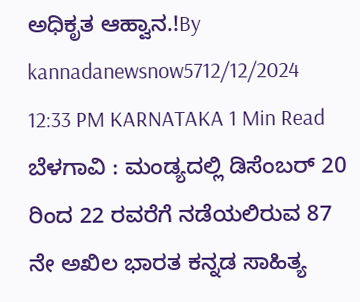ಅಧಿಕೃತ ಆಹ್ವಾನ.!By kannadanewsnow5712/12/2024 12:33 PM KARNATAKA 1 Min Read ಬೆಳಗಾವಿ : ಮಂಡ್ಯದಲ್ಲಿ ಡಿಸೆಂಬರ್ 20 ರಿಂದ 22 ರವರೆಗೆ ನಡೆಯಲಿರುವ 87 ನೇ ಅಖಿಲ ಭಾರತ ಕನ್ನಡ ಸಾಹಿತ್ಯ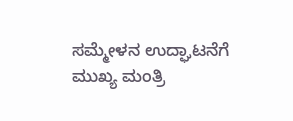ಸಮ್ಮೇಳನ ಉದ್ಘಾಟನೆಗೆ ಮುಖ್ಯ ಮಂತ್ರಿ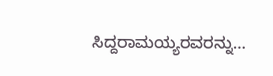ಸಿದ್ದರಾಮಯ್ಯರವರನ್ನು…